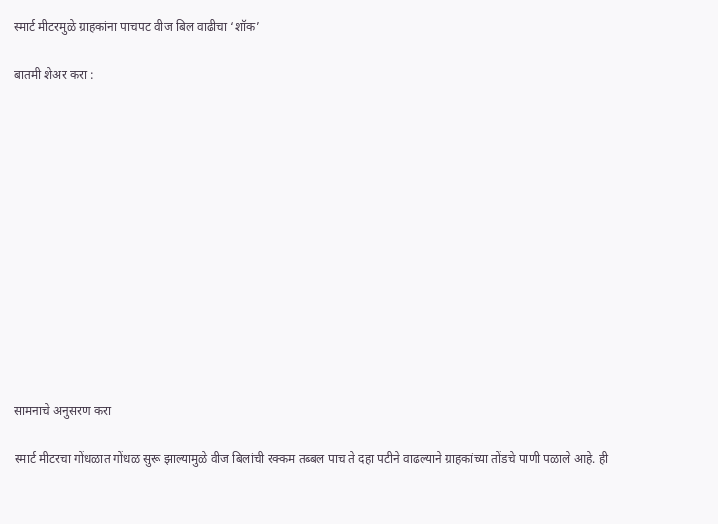स्मार्ट मीटरमुळे ग्राहकांना पाचपट वीज बिल वाढीचा ‘शॉक’

बातमी शेअर करा :













सामनाचे अनुसरण करा

स्मार्ट मीटरचा गोंधळात गोंधळ सुरू झाल्यामुळे वीज बिलांची रक्कम तब्बल पाच ते दहा पटीने वाढल्याने ग्राहकांच्या तोंडचे पाणी पळाले आहे. ही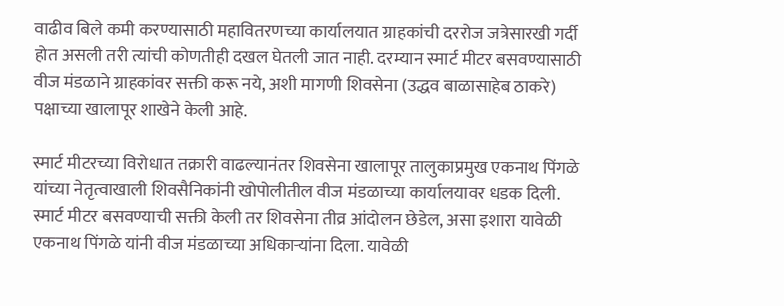वाढीव बिले कमी करण्यासाठी महावितरणच्या कार्यालयात ग्राहकांची दररोज जत्रेसारखी गर्दी होत असली तरी त्यांची कोणतीही दखल घेतली जात नाही. दरम्यान स्मार्ट मीटर बसवण्यासाठी वीज मंडळाने ग्राहकांवर सक्ती करू नये, अशी मागणी शिवसेना (उद्धव बाळासाहेब ठाकरे) पक्षाच्या खालापूर शाखेने केली आहे.

स्मार्ट मीटरच्या विरोधात तक्रारी वाढल्यानंतर शिवसेना खालापूर तालुकाप्रमुख एकनाथ पिंगळे यांच्या नेतृत्वाखाली शिवसैनिकांनी खोपोलीतील वीज मंडळाच्या कार्यालयावर धडक दिली. स्मार्ट मीटर बसवण्याची सक्ती केली तर शिवसेना तीव्र आंदोलन छेडेल, असा इशारा यावेळी एकनाथ पिंगळे यांनी वीज मंडळाच्या अधिकाऱ्यांना दिला. यावेळी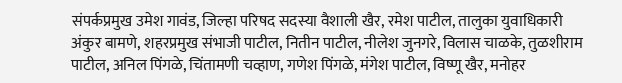संपर्कप्रमुख उमेश गावंड, जिल्हा परिषद सदस्या वैशाली खैर, रमेश पाटील, तालुका युवाधिकारी अंकुर बामणे, शहरप्रमुख संभाजी पाटील, नितीन पाटील, नीलेश जुनगरे, विलास चाळके, तुळशीराम पाटील, अनिल पिंगळे, चिंतामणी चव्हाण, गणेश पिंगळे, मंगेश पाटील, विष्णू खैर, मनोहर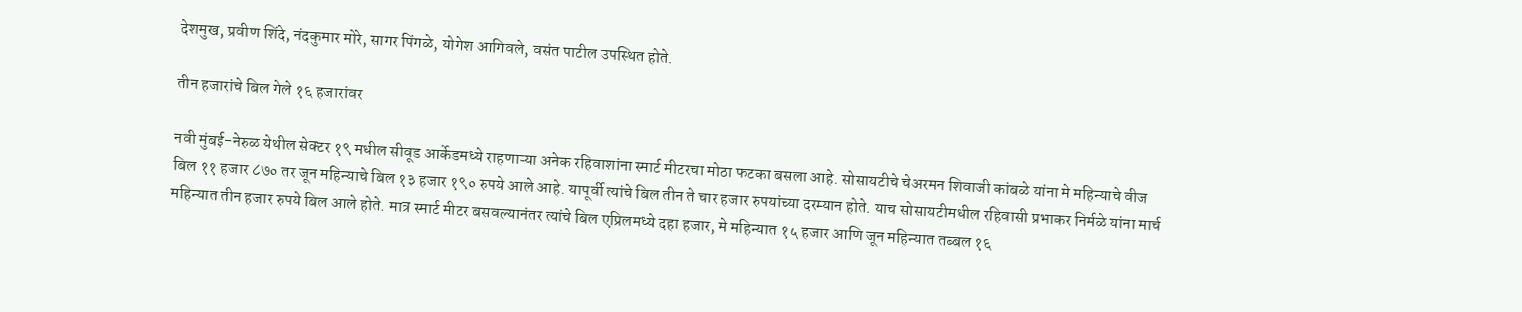देशमुख, प्रवीण शिंदे, नंदकुमार मोरे, सागर पिंगळे, योगेश आगिवले, वसंत पाटील उपस्थित होते.

तीन हजारांचे बिल गेले १६ हजारांवर

नवी मुंबई-नेरुळ येथील सेक्टर १९ मधील सीवूड आर्केडमध्ये राहणाऱ्या अनेक रहिवाशांना स्मार्ट मीटरचा मोठा फटका बसला आहे. सोसायटीचे चेअरमन शिवाजी कांबळे यांना मे महिन्याचे वीज बिल ११ हजार ८७० तर जून महिन्याचे बिल १३ हजार १९० रुपये आले आहे. यापूर्वी त्यांचे बिल तीन ते चार हजार रुपयांच्या दरम्यान होते. याच सोसायटीमधील रहिवासी प्रभाकर निर्मळे यांना मार्च महिन्यात तीन हजार रुपये बिल आले होते. मात्र स्मार्ट मीटर बसवल्यानंतर त्यांचे बिल एप्रिलमध्ये दहा हजार, मे महिन्यात १५ हजार आणि जून महिन्यात तब्बल १६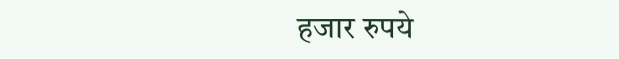हजार रुपये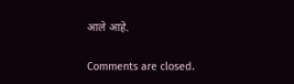आले आहे.

Comments are closed.